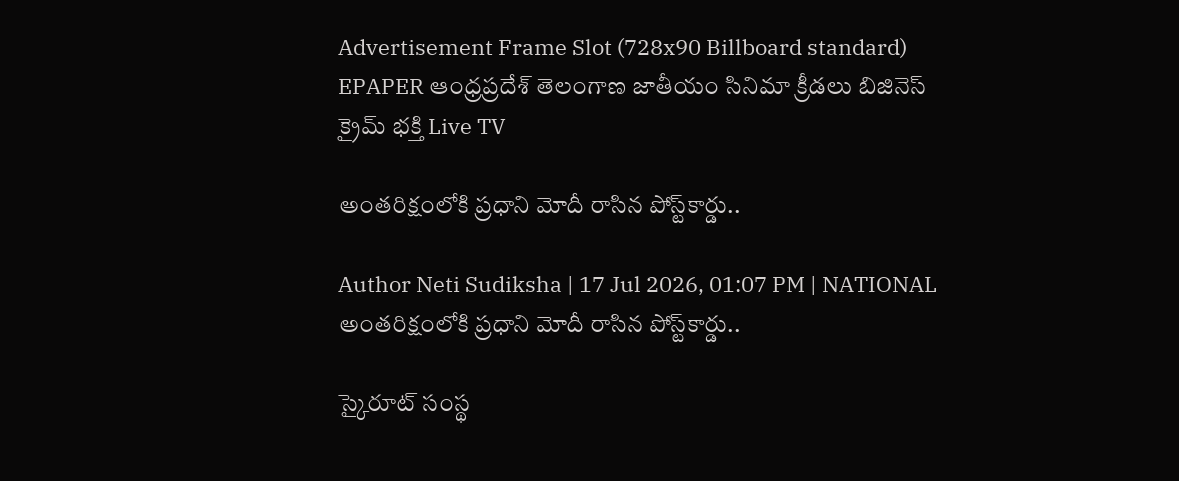Advertisement Frame Slot (728x90 Billboard standard)
EPAPER ఆంధ్రప్రదేశ్ తెలంగాణ జాతీయం సినిమా క్రీడలు బిజినెస్ క్రైమ్ భక్తి Live TV

అంతరిక్షంలోకి ప్రధాని మోదీ రాసిన పోస్ట్‌కార్డు..

Author Neti Sudiksha | 17 Jul 2026, 01:07 PM | NATIONAL
అంతరిక్షంలోకి ప్రధాని మోదీ రాసిన పోస్ట్‌కార్డు..

స్కైరూట్ సంస్థ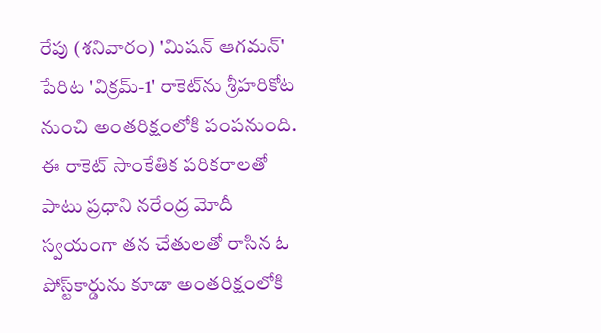రేపు (శనివారం) 'మిషన్ ఆగమన్' పేరిట 'విక్రమ్-1' రాకెట్‌ను శ్రీహరికోట నుంచి అంతరిక్షంలోకి పంపనుంది. ఈ రాకెట్‌ సాంకేతిక పరికరాలతో పాటు ప్రధాని నరేంద్ర మోదీ స్వయంగా తన చేతులతో రాసిన ఓ పోస్ట్‌కార్డును కూడా అంతరిక్షంలోకి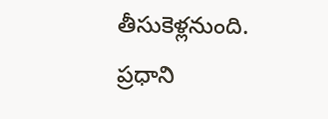తీసుకెళ్లనుంది. ప్రధాని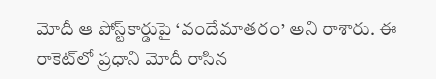మోదీ ఆ పోస్ట్‌కార్డుపై ‘వందేమాతరం’ అని రాశారు. ఈ రాకెట్‌లో ప్రధాని మోదీ రాసిన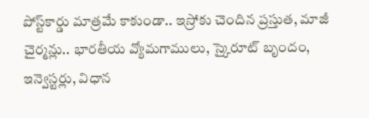పోస్ట్‌కార్డు మాత్రమే కాకుండా.. ఇస్రోకు చెందిన ప్రస్తుత, మాజీ చైర్మన్లు.. భారతీయ వ్యోమగాములు, స్కైరూట్ బృందం, ఇన్వెస్టర్లు, విధాన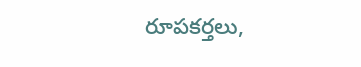రూపకర్తలు,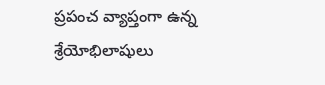ప్రపంచ వ్యాప్తంగా ఉన్న శ్రేయోభిలాషులు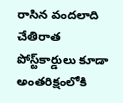రాసిన వందలాది చేతిరాత పోస్ట్‌కార్డులు కూడా అంతరిక్షంలోకి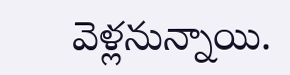వెళ్లనున్నాయి.